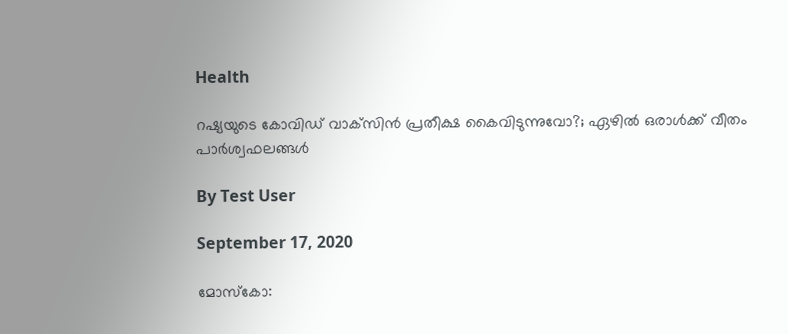Health

റഷ്യയുടെ കോവിഡ് വാക്‌സിന്‍ പ്രതീക്ഷ കൈവിടുന്നുവോ?; ഏഴില്‍ ഒരാള്‍ക്ക് വീതം പാര്‍ശ്വഫലങ്ങള്‍

By Test User

September 17, 2020

മോസ്‌കോ: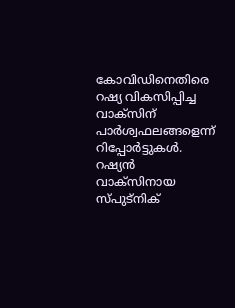കോവിഡിനെതിരെ റഷ്യ വികസിപ്പിച്ച വാക്‌സിന് പാര്‍ശ്വഫലങ്ങളെന്ന് റിപ്പോര്‍ട്ടുകള്‍. റഷ്യന്‍ വാക്‌സിനായ സ്പുട്‌നിക്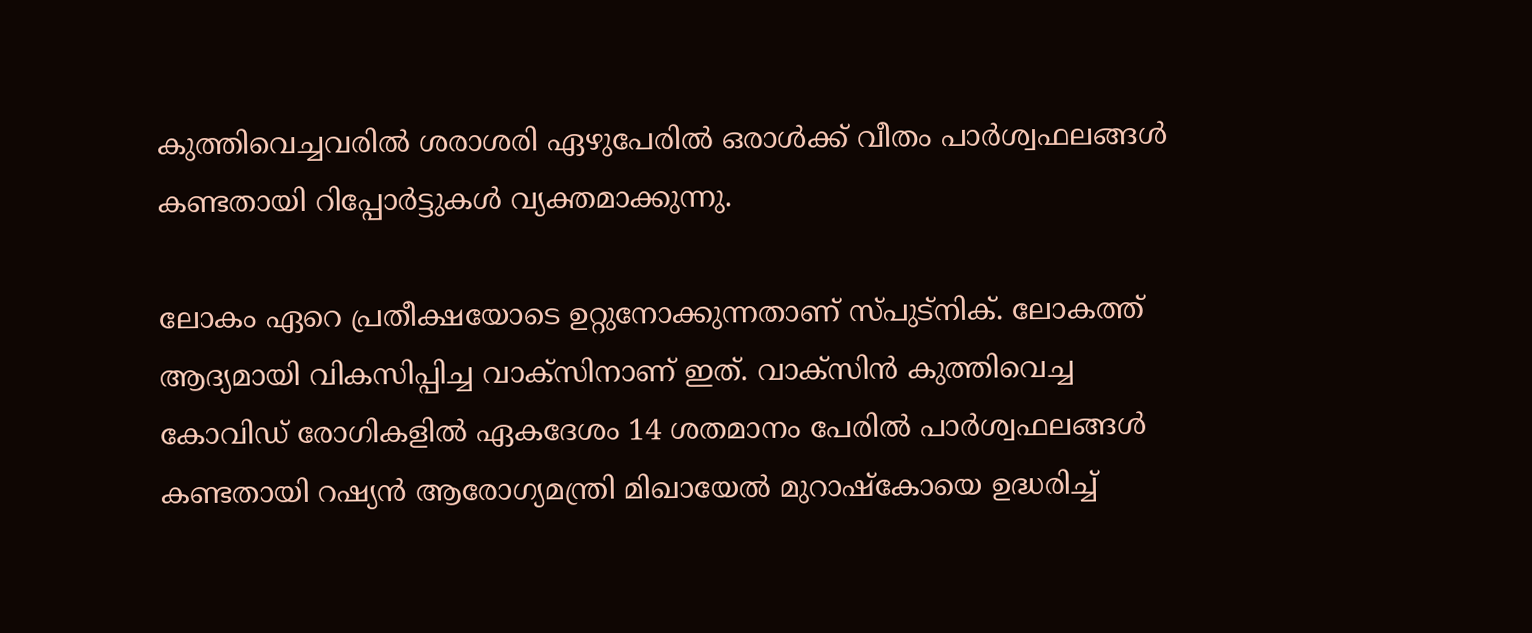കുത്തിവെച്ചവരില്‍ ശരാശരി ഏഴുപേരില്‍ ഒരാള്‍ക്ക് വീതം പാര്‍ശ്വഫലങ്ങള്‍ കണ്ടതായി റിപ്പോര്‍ട്ടുകള്‍ വ്യക്തമാക്കുന്നു.

ലോകം ഏറെ പ്രതീക്ഷയോടെ ഉറ്റുനോക്കുന്നതാണ് സ്പുട്‌നിക്. ലോകത്ത് ആദ്യമായി വികസിപ്പിച്ച വാക്‌സിനാണ് ഇത്. വാക്‌സിന്‍ കുത്തിവെച്ച കോവിഡ് രോഗികളില്‍ ഏകദേശം 14 ശതമാനം പേരില്‍ പാര്‍ശ്വഫലങ്ങള്‍ കണ്ടതായി റഷ്യന്‍ ആരോഗ്യമന്ത്രി മിഖായേല്‍ മുറാഷ്‌കോയെ ഉദ്ധരിച്ച്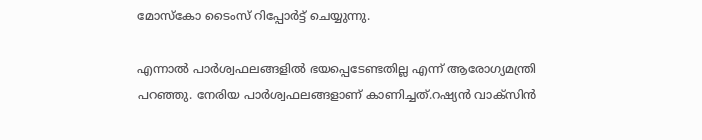മോസ്‌കോ ടൈംസ് റിപ്പോര്‍ട്ട് ചെയ്യുന്നു.

എന്നാല്‍ പാര്‍ശ്വഫലങ്ങളില്‍ ഭയപ്പെടേണ്ടതില്ല എന്ന് ആരോഗ്യമന്ത്രി പറഞ്ഞു. നേരിയ പാര്‍ശ്വഫലങ്ങളാണ് കാണിച്ചത്.റഷ്യന്‍ വാക്‌സിന്‍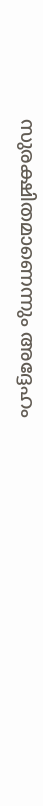സുരക്ഷിതമാണെന്നും അദ്ദേഹം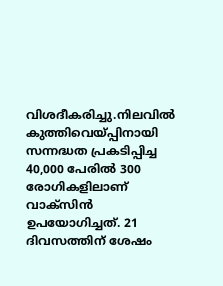വിശദീകരിച്ചു.നിലവില്‍ കുത്തിവെയ്പ്പിനായി സന്നദ്ധത പ്രകടിപ്പിച്ച 40,000 പേരില്‍ 300 രോഗികളിലാണ് വാക്‌സിന്‍ ഉപയോഗിച്ചത്. 21 ദിവസത്തിന് ശേഷം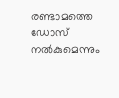രണ്ടാമത്തെ ഡോസ് നല്‍കുമെന്നും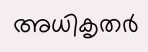അധികൃതര്‍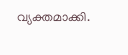വ്യക്തമാക്കി.